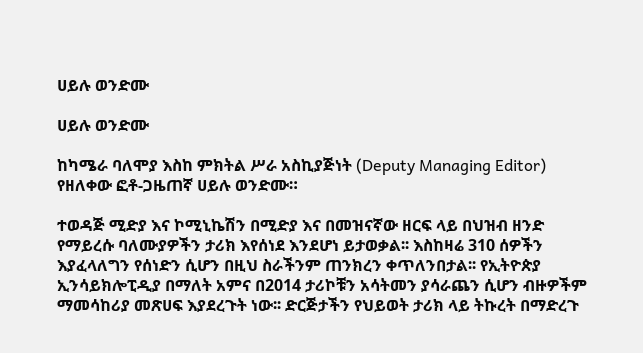ሀይሉ ወንድሙ

ሀይሉ ወንድሙ

ከካሜራ ባለሞያ እስከ ምክትል ሥራ አስኪያጅነት (Deputy Managing Editor) የዘለቀው ፎቶ‐ጋዜጠኛ ሀይሉ ወንድሙ።

ተወዳጅ ሚድያ እና ኮሚኒኬሽን በሚድያ እና በመዝናኛው ዘርፍ ላይ በህዝብ ዘንድ የማይረሱ ባለሙያዎችን ታሪክ እየሰነደ እንደሆነ ይታወቃል፡፡ እስከዛሬ 310 ሰዎችን እያፈላለግን የሰነድን ሲሆን በዚህ ስራችንም ጠንክረን ቀጥለንበታል፡፡ የኢትዮጵያ ኢንሳይክሎፒዲያ በማለት አምና በ2014 ታሪኮቹን አሳትመን ያሳራጨን ሲሆን ብዙዎችም ማመሳከሪያ መጽሀፍ እያደረጉት ነው፡፡ ድርጅታችን የህይወት ታሪክ ላይ ትኩረት በማድረጉ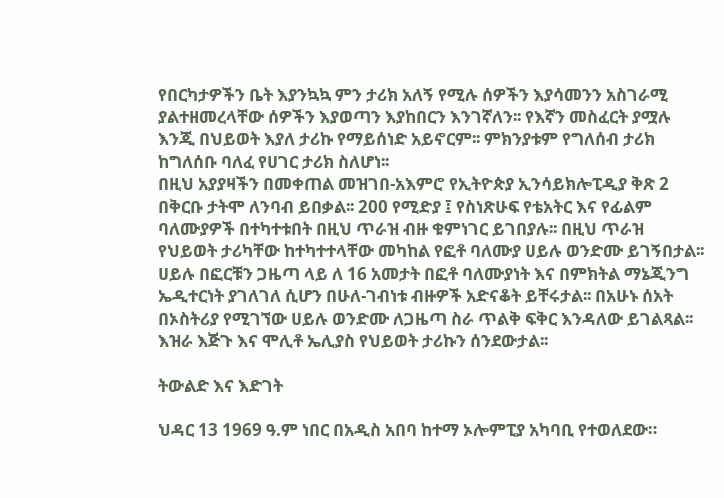የበርካታዎችን ቤት እያንኳኳ ምን ታሪክ አለኝ የሚሉ ሰዎችን እያሳመንን አስገራሚ ያልተዘመረላቸው ሰዎችን እያወጣን እያከበርን እንገኛለን፡፡ የእኛን መስፈርት ያሟሉ እንጂ በህይወት እያለ ታሪኩ የማይሰነድ አይኖርም፡፡ ምክንያቱም የግለሰብ ታሪክ ከግለሰቡ ባለፈ የሀገር ታሪክ ስለሆነ፡፡
በዚህ አያያዛችን በመቀጠል መዝገበ-አእምሮ የኢትዮጵያ ኢንሳይክሎፒዲያ ቅጽ 2 በቅርቡ ታትሞ ለንባብ ይበቃል፡፡ 200 የሚድያ ፤ የስነጽሁፍ የቴአትር እና የፊልም ባለሙያዎች በተካተቱበት በዚህ ጥራዝ ብዙ ቁምነገር ይገበያሉ፡፡ በዚህ ጥራዝ የህይወት ታሪካቸው ከተካተተላቸው መካከል የፎቶ ባለሙያ ሀይሉ ወንድሙ ይገኝበታል፡፡ ሀይሉ በፎርቹን ጋዜጣ ላይ ለ 16 አመታት በፎቶ ባለሙያነት እና በምክትል ማኔጂንግ ኤዲተርነት ያገለገለ ሲሆን በሁለ-ገብነቱ ብዙዎች አድናቆት ይቸሩታል፡፡ በአሁኑ ሰአት በኦስትሪያ የሚገኘው ሀይሉ ወንድሙ ለጋዜጣ ስራ ጥልቅ ፍቅር እንዳለው ይገልጻል፡፡ እዝራ እጅጉ እና ሞሊቶ ኤሊያስ የህይወት ታሪኩን ሰንደውታል፡፡

ትውልድ እና እድገት

ህዳር 13 1969 ዓ.ም ነበር በአዲስ አበባ ከተማ ኦሎምፒያ አካባቢ የተወለደው።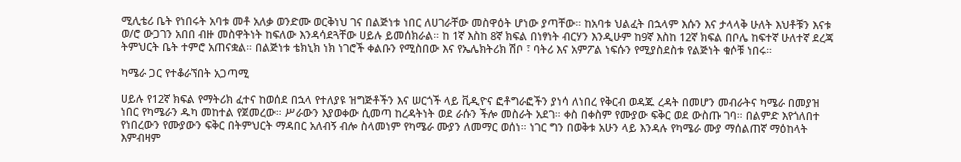ሚሊቴሪ ቤት የነበሩት አባቱ መቶ አለቃ ወንድሙ ወርቅነህ ገና በልጅነቱ ነበር ለሀገራቸው መስዋዕት ሆነው ያጣቸው። ከአባቱ ህልፈት በኋላም እሱን እና ታላላቅ ሁለት እህቶቹን እናቱ ወ/ሮ ውጋገን አበበ ብዙ መስዋትነት ከፍለው እንዳሳደጓቸው ሀይሉ ይመሰክራል። ከ 1ኛ እስከ 8ኛ ክፍል በነፃነት ብርሃን እንዲሁም ከ9ኛ እስከ 12ኛ ክፍል በቦሌ ከፍተኛ ሁለተኛ ደረጃ ትምህርት ቤት ተምሮ አጠናቋል። በልጅነቱ ቴክኒክ ነክ ነገሮች ቀልቡን የሚስበው እና የኤሌክትሪክ ሽቦ ፣ ባትሪ እና አምፖል ነፍሱን የሚያስደስቱ የልጅነት ቁሶቹ ነበሩ።

ካሜራ ጋር የተቆራኘበት አጋጣሚ

ሀይሉ የ12ኛ ክፍል የማትሪክ ፈተና ከወሰደ በኋላ የተለያዩ ዝግጅቶችን እና ሠርጎች ላይ ቪዲዮና ፎቶግራፎችን ያነሳ ለነበረ የቅርብ ወዳጁ ረዳት በመሆን መብራትና ካሜራ በመያዝ ነበር የካሜራን ዱካ መከተል የጀመረው። ሥራውን እያወቀው ሲመጣ ከረዳትነት ወደ ራሱን ችሎ መስራት አደገ። ቀስ በቀስም የሙያው ፍቅር ወደ ውስጡ ገባ። በልምድ እየጎለበተ የነበረውን የሙያውን ፍቅር በትምህርት ማዳበር አለብኝ ብሎ ስላመነም የካሜራ ሙያን ለመማር ወሰነ። ነገር ግን በወቅቱ አሁን ላይ እንዳሉ የካሜራ ሙያ ማሰልጠኛ ማዕከላት እምብዛም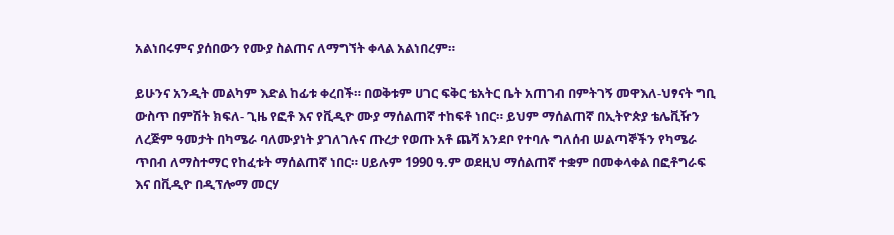አልነበሩምና ያሰበውን የሙያ ስልጠና ለማግኘት ቀላል አልነበረም።

ይሁንና አንዲት መልካም እድል ከፊቱ ቀረበች። በወቅቱም ሀገር ፍቅር ቴአትር ቤት አጠገብ በምትገኝ መዋእለ-ህፃናት ግቢ ውስጥ በምሽት ክፍለ- ጊዜ የፎቶ እና የቪዲዮ ሙያ ማሰልጠኛ ተከፍቶ ነበር። ይህም ማሰልጠኛ በኢትዮጵያ ቴሌቪዥን ለረጅም ዓመታት በካሜራ ባለሙያነት ያገለገሉና ጡረታ የወጡ አቶ ጨሻ አንደቦ የተባሉ ግለሰብ ሠልጣኞችን የካሜራ ጥበብ ለማስተማር የከፈቱት ማሰልጠኛ ነበር። ሀይሉም 1990 ዓ.ም ወደዚህ ማሰልጠኛ ተቋም በመቀላቀል በፎቶግራፍ እና በቪዲዮ በዲፕሎማ መርሃ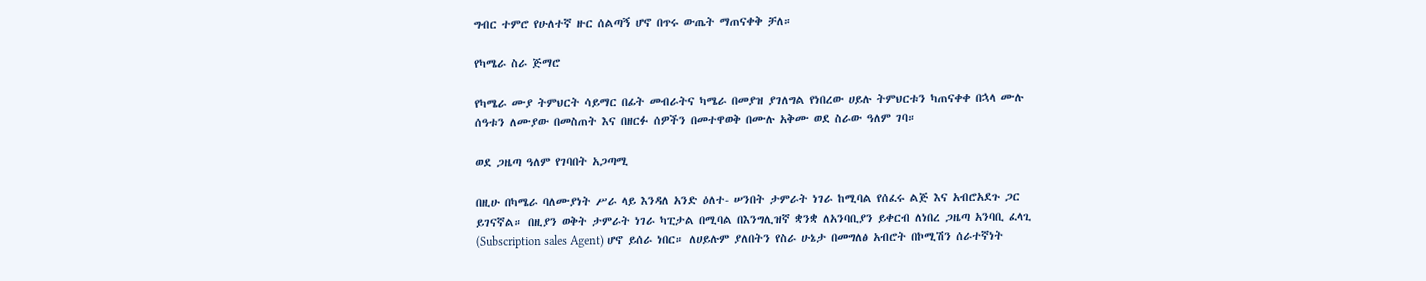ግብር ተምሮ የሁለተኛ ዙር ሰልጣኝ ሆኖ በጥሩ ውጤት ማጠናቀቅ ቻለ።

የካሜራ ስራ ጅማሮ

የካሜራ ሙያ ትምህርት ሳይማር በፊት መብራትና ካሜራ በመያዝ ያገለግል የነበረው ሀይሉ ትምህርቱን ካጠናቀቀ በኋላ ሙሉ ሰዓቱን ለሙያው በመስጠት እና በዘርፉ ሰዎችን በመተዋወቅ በሙሉ አቅሙ ወደ ስራው ዓለም ገባ።

ወደ ጋዜጣ ዓለም የገባበት አጋጣሚ

በዚሁ በካሜራ ባለሙያነት ሥራ ላይ እንዳለ አንድ ዕለተ- ሠንበት ታምራት ነገራ ከሚባል የሰፈሩ ልጅ እና አብሮአደጉ ጋር ይገናኛል። በዚያን ወቅት ታምራት ነገራ ካፒታል በሚባል በእንግሊዝኛ ቋንቋ ለአንባቢያን ይቀርብ ለነበረ ጋዜጣ አንባቢ ፈላጊ (Subscription sales Agent) ሆኖ ይሰራ ነበር። ለሀይሉም ያለበትን የስራ ሁኔታ በመግለፅ አብሮት በኮሚሽን ሰራተኛነት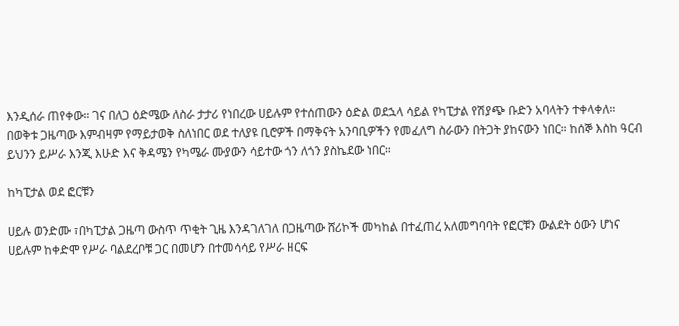እንዲሰራ ጠየቀው። ገና በለጋ ዕድሜው ለስራ ታታሪ የነበረው ሀይሉም የተሰጠውን ዕድል ወደኋላ ሳይል የካፒታል የሽያጭ ቡድን አባላትን ተቀላቀለ። በወቅቱ ጋዜጣው እምብዛም የማይታወቅ ስለነበር ወደ ተለያዩ ቢሮዎች በማቅናት አንባቢዎችን የመፈለግ ስራውን በትጋት ያከናውን ነበር። ከሰኞ እስከ ዓርብ ይህንን ይሥራ እንጂ እሁድ እና ቅዳሜን የካሜራ ሙያውን ሳይተው ጎን ለጎን ያስኬደው ነበር።

ከካፒታል ወደ ፎርቹን

ሀይሉ ወንድሙ ፣በካፒታል ጋዜጣ ውስጥ ጥቂት ጊዜ እንዳገለገለ በጋዜጣው ሸሪኮች መካከል በተፈጠረ አለመግባባት የፎርቹን ውልደት ዕውን ሆነና ሀይሉም ከቀድሞ የሥራ ባልደረቦቹ ጋር በመሆን በተመሳሳይ የሥራ ዘርፍ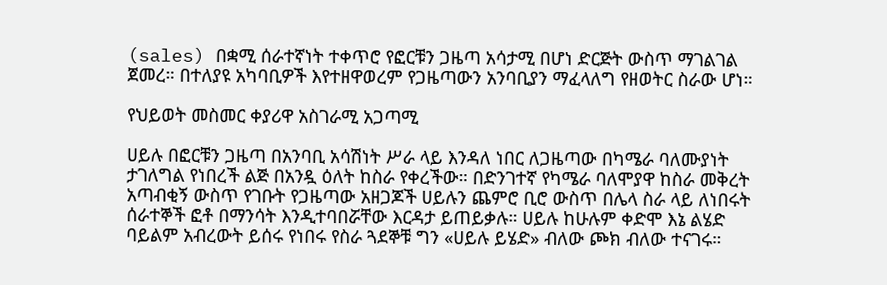(sales) በቋሚ ሰራተኛነት ተቀጥሮ የፎርቹን ጋዜጣ አሳታሚ በሆነ ድርጅት ውስጥ ማገልገል ጀመረ። በተለያዩ አካባቢዎች እየተዘዋወረም የጋዜጣውን አንባቢያን ማፈላለግ የዘወትር ስራው ሆነ።

የህይወት መስመር ቀያሪዋ አስገራሚ አጋጣሚ

ሀይሉ በፎርቹን ጋዜጣ በአንባቢ አሳሽነት ሥራ ላይ እንዳለ ነበር ለጋዜጣው በካሜራ ባለሙያነት ታገለግል የነበረች ልጅ በአንዷ ዕለት ከስራ የቀረችው። በድንገተኛ የካሜራ ባለሞያዋ ከስራ መቅረት አጣብቂኝ ውስጥ የገቡት የጋዜጣው አዘጋጆች ሀይሉን ጨምሮ ቢሮ ውስጥ በሌላ ስራ ላይ ለነበሩት ሰራተኞች ፎቶ በማንሳት እንዲተባበሯቸው እርዳታ ይጠይቃሉ። ሀይሉ ከሁሉም ቀድሞ እኔ ልሄድ ባይልም አብረውት ይሰሩ የነበሩ የስራ ጓደኞቹ ግን «ሀይሉ ይሄድ» ብለው ጮክ ብለው ተናገሩ።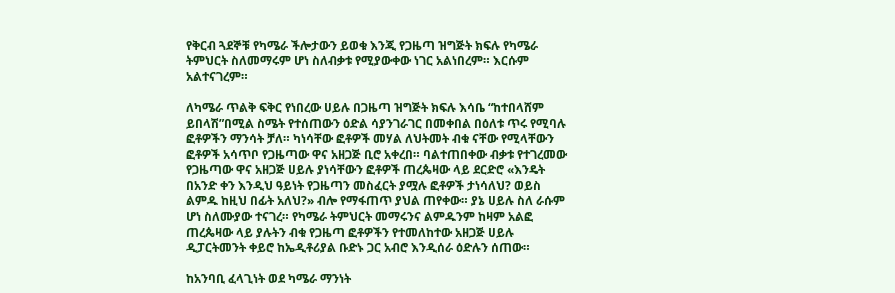የቅርብ ጓደኞቹ የካሜራ ችሎታውን ይወቁ እንጂ የጋዜጣ ዝግጅት ክፍሉ የካሜራ ትምህርት ስለመማሩም ሆነ ስለብቃቱ የሚያውቀው ነገር አልነበረም። እርሱም አልተናገረም።

ለካሜራ ጥልቅ ፍቅር የነበረው ሀይሉ በጋዜጣ ዝግጅት ክፍሉ እሳቤ “ከተበላሸም ይበላሽ”በሚል ስሜት የተሰጠውን ዕድል ሳያንገራገር በመቀበል በዕለቱ ጥሩ የሚባሉ ፎቶዎችን ማንሳት ቻለ። ካነሳቸው ፎቶዎች መሃል ለህትመት ብቁ ናቸው የሚላቸውን ፎቶዎች አሳጥቦ የጋዜጣው ዋና አዘጋጅ ቢሮ አቀረበ። ባልተጠበቀው ብቃቱ የተገረመው የጋዜጣው ዋና አዘጋጅ ሀይሉ ያነሳቸውን ፎቶዎች ጠረጴዛው ላይ ደርድሮ «እንዴት በአንድ ቀን እንዲህ ዓይነት የጋዜጣን መስፈርት ያሟሉ ፎቶዎች ታነሳለህ? ወይስ ልምዱ ከዚህ በፊት አለህ?» ብሎ የማፋጠጥ ያህል ጠየቀው። ያኔ ሀይሉ ስለ ራሱም ሆነ ስለሙያው ተናገረ። የካሜራ ትምህርት መማሩንና ልምዱንም ከዛም አልፎ ጠረጴዛው ላይ ያሉትን ብቁ የጋዜጣ ፎቶዎችን የተመለከተው አዘጋጅ ሀይሉ ዲፓርትመንት ቀይሮ ከኤዲቶሪያል ቡድኑ ጋር አብሮ እንዲሰራ ዕድሉን ሰጠው።

ከአንባቢ ፈላጊነት ወደ ካሜራ ማንነት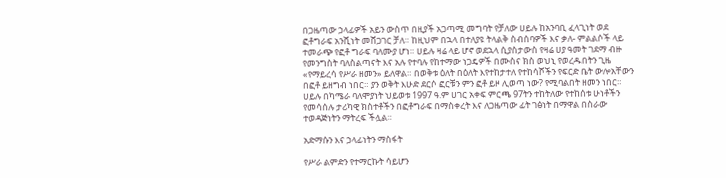በጋዜጣው ኃላፊዎች አይን ውስጥ በዚያች አጋጣሚ መግባት የቻለው ሀይሉ ከአንባቢ ፈላጊነት ወደ ፎቶግራፍ አንሺነት መሸጋገር ቻለ። ከዚህም በኋላ በተለያዩ ትላልቅ ስብሰባዎች እና ቃለ- ምልልሶች ላይ ተመራጭ የፎቶ ግራፍ ባለሙያ ሆነ። ሀይሉ ዛሬ ላይ ሆኖ ወደኋላ ሲያስታውስ የዛሬ ሀያ ዓመት ገደማ ብዙ የመንግስት ባለስልጣናት እና አሉ የተባሉ የከተማው ነጋዴዎች በሙስና ክስ ወህኒ የወረዱበትን ጊዜ «የማይረሳ የሥራ ዘመን» ይለዋል። በወቅቱ ዕለት በዕለት እየተከታተለ የተከሳሾችን የፍርድ ቤት ውሎአቸውን በፎቶ ይዘግብ ነበር። ያን ወቅት እሁድ ደርሶ ፎርቹን ምን ፎቶ ይዞ ሊወጣ ነው? የሚባልበት ዘመን ነበር። ሀይሉ በካሜራ ባለሞያነት ህይወቱ 1997 ዓ.ም ሀገር አቀፍ ምርጫ 97ትን ተከትለው የተከሰቱ ሁነቶችን የመሳሰሉ ታሪካዊ ክስተቶችን በፎቶግራፍ በማስቀረት እና ለጋዜጣው ፊት ገፅነት በማዋል በስራው ተወዳጅነትን ማትረፍ ችሏል።

አድማሱን እና ኃላፊነትን ማስፋት

የሥራ ልምድን የተማርኩት ሳይሆን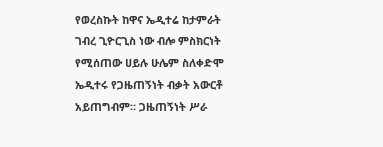የወረስኩት ከዋና ኤዲተሬ ከታምራት ገብረ ጊዮርጊስ ነው ብሎ ምስክርነት የሚሰጠው ሀይሉ ሁሌም ስለቀድሞ ኤዲተሩ የጋዜጠኝነት ብቃት አውርቶ አይጠግብም። ጋዜጠኝነት ሥራ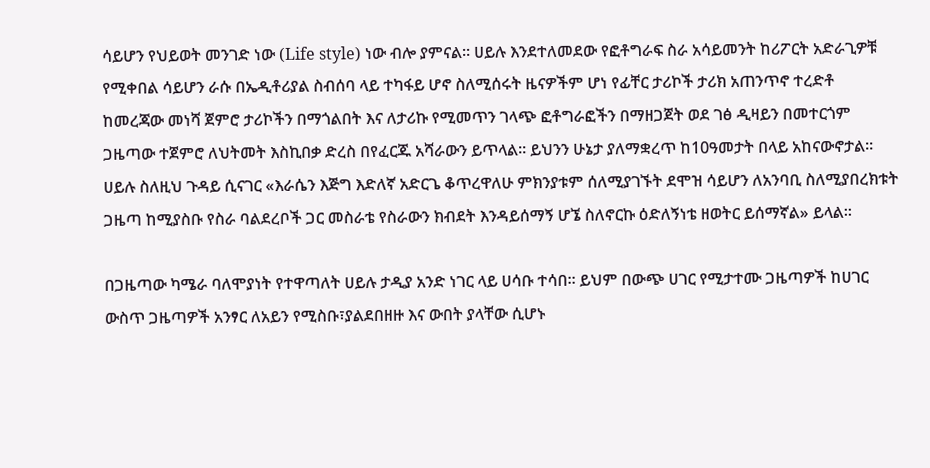ሳይሆን የህይወት መንገድ ነው (Life style) ነው ብሎ ያምናል። ሀይሉ እንደተለመደው የፎቶግራፍ ስራ አሳይመንት ከሪፖርት አድራጊዎቹ የሚቀበል ሳይሆን ራሱ በኤዲቶሪያል ስብሰባ ላይ ተካፋይ ሆኖ ስለሚሰሩት ዜናዎችም ሆነ የፊቸር ታሪኮች ታሪክ አጠንጥኖ ተረድቶ ከመረጃው መነሻ ጀምሮ ታሪኮችን በማጎልበት እና ለታሪኩ የሚመጥን ገላጭ ፎቶግራፎችን በማዘጋጀት ወደ ገፅ ዲዛይን በመተርጎም ጋዜጣው ተጀምሮ ለህትመት እስኪበቃ ድረስ በየፈርጁ አሻራውን ይጥላል። ይህንን ሁኔታ ያለማቋረጥ ከ10ዓመታት በላይ አከናውኖታል። ሀይሉ ስለዚህ ጉዳይ ሲናገር «እራሴን እጅግ እድለኛ አድርጌ ቆጥረዋለሁ ምክንያቱም ሰለሚያገኙት ደሞዝ ሳይሆን ለአንባቢ ስለሚያበረክቱት ጋዜጣ ከሚያስቡ የስራ ባልደረቦች ጋር መስራቴ የስራውን ክብደት እንዳይሰማኝ ሆኜ ስለኖርኩ ዕድለኝነቴ ዘወትር ይሰማኛል» ይላል።

በጋዜጣው ካሜራ ባለሞያነት የተዋጣለት ሀይሉ ታዲያ አንድ ነገር ላይ ሀሳቡ ተሳበ። ይህም በውጭ ሀገር የሚታተሙ ጋዜጣዎች ከሀገር ውስጥ ጋዜጣዎች አንፃር ለአይን የሚስቡ፣ያልደበዘዙ እና ውበት ያላቸው ሲሆኑ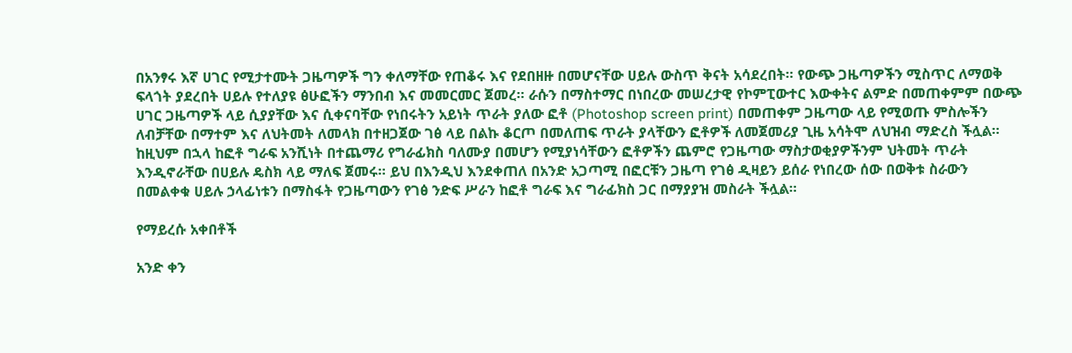በአንፃሩ እኛ ሀገር የሚታተሙት ጋዜጣዎች ግን ቀለማቸው የጠቆሩ እና የደበዘዙ በመሆናቸው ሀይሉ ውስጥ ቅናት አሳደረበት። የውጭ ጋዜጣዎችን ሚስጥር ለማወቅ ፍላጎት ያደረበት ሀይሉ የተለያዩ ፅሁፎችን ማንበብ እና መመርመር ጀመረ። ራሱን በማስተማር በነበረው መሠረታዊ የኮምፒውተር እውቀትና ልምድ በመጠቀምም በውጭ ሀገር ጋዜጣዎች ላይ ሲያያቸው እና ሲቀናባቸው የነበሩትን አይነት ጥራት ያለው ፎቶ (Photoshop screen print) በመጠቀም ጋዜጣው ላይ የሚወጡ ምስሎችን ለብቻቸው በማተም እና ለህትመት ለመላክ በተዘጋጀው ገፅ ላይ በልኩ ቆርጦ በመለጠፍ ጥራት ያላቸውን ፎቶዎች ለመጀመሪያ ጊዜ አሳትሞ ለህዝብ ማድረስ ችሏል። ከዚህም በኋላ ከፎቶ ግራፍ አንሺነት በተጨማሪ የግራፊክስ ባለሙያ በመሆን የሚያነሳቸውን ፎቶዎችን ጨምሮ የጋዜጣው ማስታወቂያዎችንም ህትመት ጥራት እንዲኖራቸው በሀይሉ ዴስክ ላይ ማለፍ ጀመሩ። ይህ በእንዲህ እንደቀጠለ በአንድ አጋጣሚ በፎርቹን ጋዜጣ የገፅ ዲዛይን ይሰራ የነበረው ሰው በወቅቱ ስራውን በመልቀቁ ሀይሉ ኃላፊነቱን በማስፋት የጋዜጣውን የገፅ ንድፍ ሥራን ከፎቶ ግራፍ እና ግራፊክስ ጋር በማያያዝ መስራት ችሏል።

የማይረሱ አቀበቶች

አንድ ቀን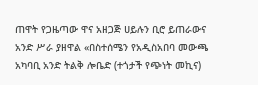ጠዋት የጋዜጣው ዋና አዘጋጅ ሀይሉን ቢሮ ይጠራውና አንድ ሥራ ያዘዋል «በስተሰሜን የአዲስአበባ መውጫ አካባቢ አንድ ትልቅ ሎቤድ (ተጎታች የጭነት መኪና)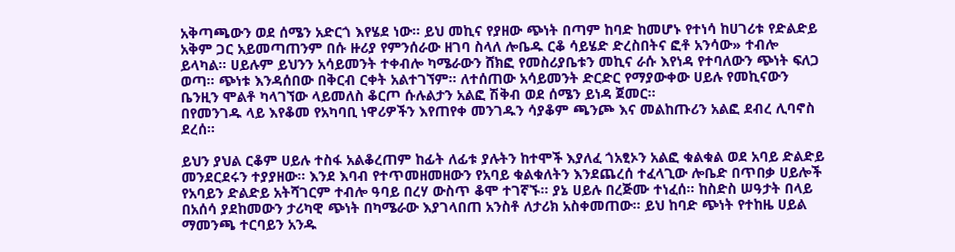አቅጣጫውን ወደ ሰሜን አድርጎ እየሄደ ነው። ይህ መኪና የያዘው ጭነት በጣም ከባድ ከመሆኑ የተነሳ ከሀገሪቱ የድልድይ አቅም ጋር አይመጣጠንም በሱ ዙሪያ የምንሰራው ዘገባ ስላለ ሎቤዱ ርቆ ሳይሄድ ድረስበትና ፎቶ አንሳው» ተብሎ ይላካል። ሀይሉም ይህንን አሳይመንት ተቀብሎ ካሜራውን ሸክፎ የመስሪያቤቱን መኪና ራሱ እየነዳ የተባለውን ጭነት ፍለጋ ወጣ። ጭነቱ እንዳሰበው በቅርብ ርቀት አልተገኘም። ለተሰጠው አሳይመንት ድርድር የማያውቀው ሀይሉ የመኪናውን ቤንዚን ሞልቶ ካላገኘው ላይመለስ ቆርጦ ሱሉልታን አልፎ ሽቅብ ወደ ሰሜን ይነዳ ጀመር።
በየመንገዱ ላይ እየቆመ የአካባቢ ነዋሪዎችን እየጠየቀ መንገዱን ሳያቆም ጫንጮ እና መልከጡሪን አልፎ ደብረ ሊባኖስ ደረሰ።

ይህን ያህል ርቆም ሀይሉ ተስፋ አልቆረጠም ከፊት ለፊቱ ያሉትን ከተሞች እያለፈ ጎአፂኦን አልፎ ቁልቁል ወደ አባይ ድልድይ መንደርደሩን ተያያዘው። እንደ እባብ የተጥመዘመዘውን የአባይ ቁልቁለትን እንደጨረሰ ተፈላጊው ሎቤድ በጥበቃ ሀይሎች የአባይን ድልድይ አትሻገርም ተብሎ ዓባይ በረሃ ውስጥ ቆሞ ተገኛኙ። ያኔ ሀይሉ በረጅሙ ተነፈሰ፡፡ ከስድስ ሠዓታት በላይ በአሰሳ ያደከመውን ታሪካዊ ጭነት በካሜራው እያገላበጠ አንስቶ ለታሪክ አስቀመጠው፡፡ ይህ ከባድ ጭነት የተከዜ ሀይል ማመንጫ ተርባይን አንዱ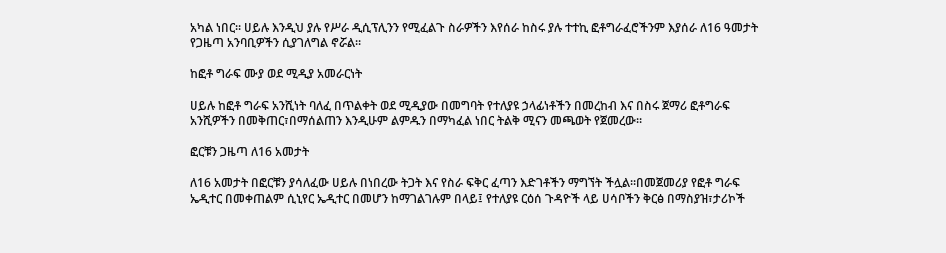አካል ነበር። ሀይሉ እንዲህ ያሉ የሥራ ዲሲፕሊንን የሚፈልጉ ስራዎችን እየሰራ ከስሩ ያሉ ተተኪ ፎቶግራፈሮችንም እያሰራ ለ16 ዓመታት የጋዜጣ አንባቢዎችን ሲያገለግል ኖሯል።

ከፎቶ ግራፍ ሙያ ወደ ሚዲያ አመራርነት

ሀይሉ ከፎቶ ግራፍ አንሺነት ባለፈ በጥልቀት ወደ ሚዲያው በመግባት የተለያዩ ኃላፊነቶችን በመረከብ እና በስሩ ጀማሪ ፎቶግራፍ አንሺዎችን በመቅጠር፣በማሰልጠን እንዲሁም ልምዱን በማካፈል ነበር ትልቅ ሚናን መጫወት የጀመረው።

ፎርቹን ጋዜጣ ለ16 አመታት

ለ16 አመታት በፎርቹን ያሳለፈው ሀይሉ በነበረው ትጋት እና የስራ ፍቅር ፈጣን እድገቶችን ማግኘት ችሏል።በመጀመሪያ የፎቶ ግራፍ ኤዲተር በመቀጠልም ሲኒየር ኤዲተር በመሆን ከማገልገሉም በላይ፤ የተለያዩ ርዕሰ ጉዳዮች ላይ ሀሳቦችን ቅርፅ በማስያዝ፣ታሪኮች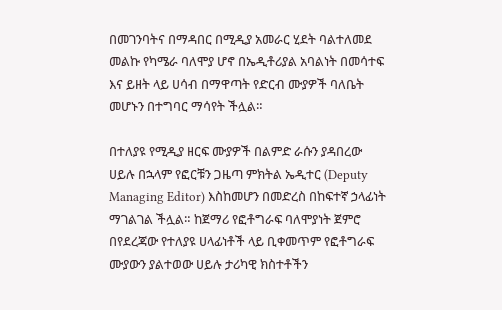በመገንባትና በማዳበር በሚዲያ አመራር ሂደት ባልተለመደ መልኩ የካሜራ ባለሞያ ሆኖ በኤዲቶሪያል አባልነት በመሳተፍ እና ይዘት ላይ ሀሳብ በማዋጣት የድርብ ሙያዎች ባለቤት መሆኑን በተግባር ማሳየት ችሏል።

በተለያዩ የሚዲያ ዘርፍ ሙያዎች በልምድ ራሱን ያዳበረው ሀይሉ በኋላም የፎርቹን ጋዜጣ ምክትል ኤዲተር (Deputy Managing Editor) እስከመሆን በመድረስ በከፍተኛ ኃላፊነት ማገልገል ችሏል። ከጀማሪ የፎቶግራፍ ባለሞያነት ጀምሮ በየደረጃው የተለያዩ ሀላፊነቶች ላይ ቢቀመጥም የፎቶግራፍ ሙያውን ያልተወው ሀይሉ ታሪካዊ ክስተቶችን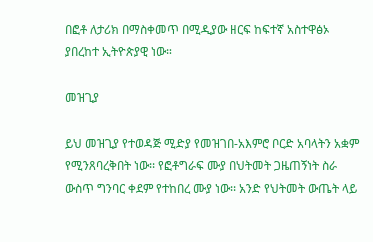በፎቶ ለታሪክ በማስቀመጥ በሚዲያው ዘርፍ ከፍተኛ አስተዋፅኦ ያበረከተ ኢትዮጵያዊ ነው።

መዝጊያ

ይህ መዝጊያ የተወዳጅ ሚድያ የመዝገበ-አእምሮ ቦርድ አባላትን አቋም የሚንጸባረቅበት ነው፡፡ የፎቶግራፍ ሙያ በህትመት ጋዜጠኝነት ስራ ውስጥ ግንባር ቀደም የተከበረ ሙያ ነው፡፡ አንድ የህትመት ውጤት ላይ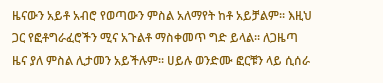ዜናውን አይቶ አብሮ የወጣውን ምስል አለማየት ከቶ አይቻልም፡፡ እዚህ ጋር የፎቶግራፈሮችን ሚና አጉልቶ ማስቀመጥ ግድ ይላል፡፡ ለጋዜጣ ዜና ያለ ምስል ሊታመን አይችሉም፡፡ ሀይሉ ወንድሙ ፎርቹን ላይ ሲሰራ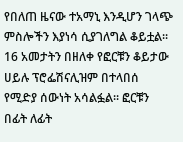የበለጠ ዜናው ተአማኒ እንዲሆን ገላጭ ምስሎችን እያነሳ ሲያገለግል ቆይቷል፡፡16 አመታትን በዘለቀ የፎርቹን ቆይታው ሀይሉ ፕሮፌሽናሊዝም በተላበሰ የሚድያ ሰውነት አሳልፏል፡፡ ፎርቹን በፊት ለፊት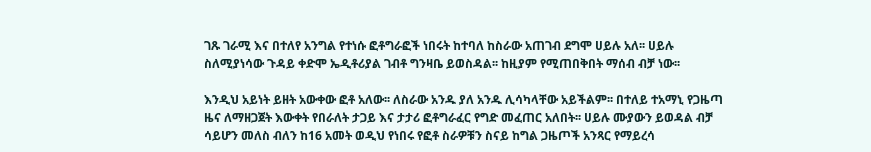ገጹ ገራሚ እና በተለየ አንግል የተነሱ ፎቶግራፎች ነበሩት ከተባለ ከስራው አጠገብ ደግሞ ሀይሉ አለ፡፡ ሀይሉ ስለሚያነሳው ጉዳይ ቀድሞ ኤዲቶሪያል ገብቶ ግንዛቤ ይወስዳል፡፡ ከዚያም የሚጠበቅበት ማሰብ ብቻ ነው፡፡

እንዲህ አይነት ይዘት አውቀው ፎቶ አለው፡፡ ለስራው አንዱ ያለ አንዱ ሊሳካላቸው አይችልም፡፡ በተለይ ተአማኒ የጋዜጣ ዜና ለማዘጋጀት እውቀት የበራለት ታጋይ እና ታታሪ ፎቶግራፈር የግድ መፈጠር አለበት፡፡ ሀይሉ ሙያውን ይወዳል ብቻ ሳይሆን መለስ ብለን ከ16 አመት ወዲህ የነበሩ የፎቶ ስራዎቹን ስናይ ከግል ጋዜጦች አንጻር የማይረሳ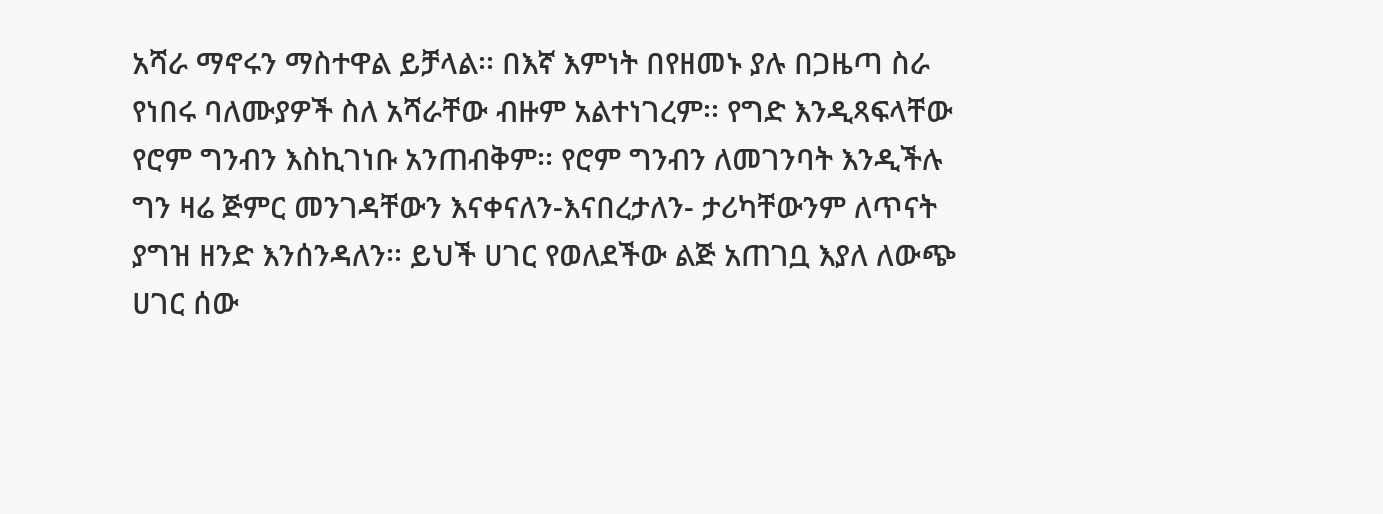አሻራ ማኖሩን ማስተዋል ይቻላል፡፡ በእኛ እምነት በየዘመኑ ያሉ በጋዜጣ ስራ የነበሩ ባለሙያዎች ስለ አሻራቸው ብዙም አልተነገረም፡፡ የግድ እንዲጻፍላቸው የሮም ግንብን እስኪገነቡ አንጠብቅም፡፡ የሮም ግንብን ለመገንባት እንዲችሉ ግን ዛሬ ጅምር መንገዳቸውን እናቀናለን-እናበረታለን- ታሪካቸውንም ለጥናት ያግዝ ዘንድ እንሰንዳለን፡፡ ይህች ሀገር የወለደችው ልጅ አጠገቧ እያለ ለውጭ ሀገር ሰው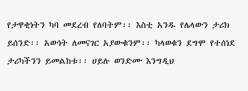የታዋቂነትን ካባ መደረብ የለባትም፡፡ እስቲ አንዱ የሌላውን ታሪክ ይሰንድ፡፡ አውነት ለመናገር አያውቁንም፡፡ ካላወቁን ደግሞ የተሰነደ ታሪካችንን ይመልከቱ፡፡ ሀይሉ ወንድሙ እንግዲህ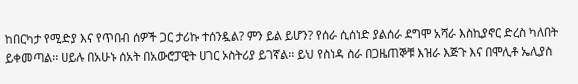ከበርካታ የሚድያ እና የጥበብ ሰዎች ጋር ታሪኩ ተሰንዷል? ምን ይል ይሆን? የሰራ ሲሰነድ ያልሰራ ደግሞ አሻራ እስኪያኖር ድረስ ካለበት ይቀመጣል፡፡ ሀይሉ በአሁኑ ሰአት በአውሮፓዊት ሀገር ኦስትሪያ ይገኛል፡፡ ይህ የስነዳ ስራ በጋዜጠኞቹ እዝራ እጅጉ እና በሞሊቶ ኤሊያስ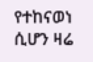የተከናወነ ሲሆን ዛሬ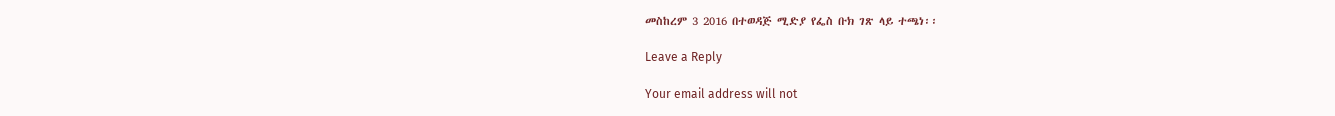መስከረም 3 2016 በተወዳጅ ሚድያ የፌስ ቡክ ገጽ ላይ ተጫነ፡፡

Leave a Reply

Your email address will not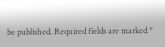be published. Required fields are marked *